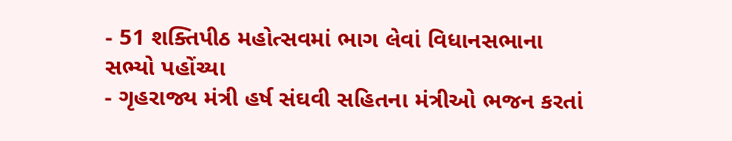- 51 શક્તિપીઠ મહોત્સવમાં ભાગ લેવાં વિધાનસભાના સભ્યો પહોંચ્યા
- ગૃહરાજ્ય મંત્રી હર્ષ સંઘવી સહિતના મંત્રીઓ ભજન કરતાં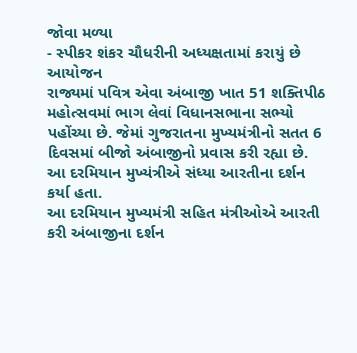જોવા મળ્યા
- સ્પીકર શંકર ચૌધરીની અધ્યક્ષતામાં કરાયું છે આયોજન
રાજ્યમાં પવિત્ર એવા અંબાજી ખાત 51 શક્તિપીઠ મહોત્સવમાં ભાગ લેવાં વિધાનસભાના સભ્યો પહોંચ્યા છે. જેમાં ગુજરાતના મુખ્યમંત્રીનો સતત 6 દિવસમાં બીજો અંબાજીનો પ્રવાસ કરી રહ્યા છે. આ દરમિયાન મુખ્યંત્રીએ સંધ્યા આરતીના દર્શન કર્યા હતા.
આ દરમિયાન મુખ્યમંત્રી સહિત મંત્રીઓએ આરતી કરી અંબાજીના દર્શન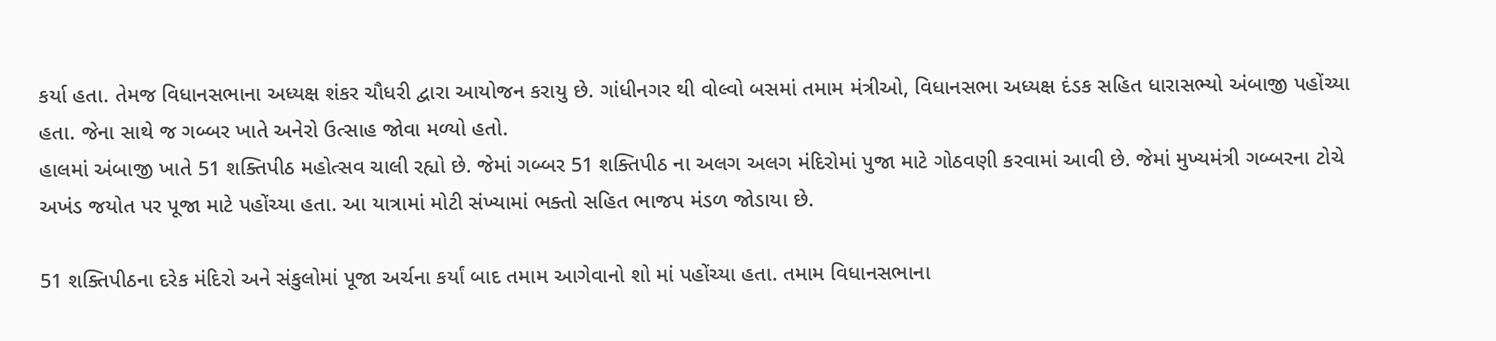કર્યા હતા. તેમજ વિધાનસભાના અધ્યક્ષ શંકર ચૌધરી દ્વારા આયોજન કરાયુ છે. ગાંધીનગર થી વોલ્વો બસમાં તમામ મંત્રીઓ, વિધાનસભા અધ્યક્ષ દંડક સહિત ધારાસભ્યો અંબાજી પહોંચ્યા હતા. જેના સાથે જ ગબ્બર ખાતે અનેરો ઉત્સાહ જોવા મળ્યો હતો.
હાલમાં અંબાજી ખાતે 51 શક્તિપીઠ મહોત્સવ ચાલી રહ્યો છે. જેમાં ગબ્બર 51 શક્તિપીઠ ના અલગ અલગ મંદિરોમાં પુજા માટે ગોઠવણી કરવામાં આવી છે. જેમાં મુખ્યમંત્રી ગબ્બરના ટોચે અખંડ જયોત પર પૂજા માટે પહોંચ્યા હતા. આ યાત્રામાં મોટી સંખ્યામાં ભક્તો સહિત ભાજપ મંડળ જોડાયા છે.

51 શક્તિપીઠના દરેક મંદિરો અને સંકુલોમાં પૂજા અર્ચના કર્યાં બાદ તમામ આગેવાનો શો માં પહોંચ્યા હતા. તમામ વિધાનસભાના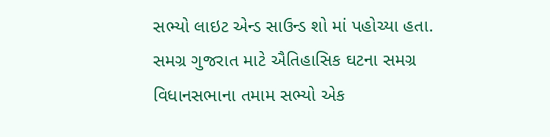સભ્યો લાઇટ એન્ડ સાઉન્ડ શો માં પહોચ્યા હતા. સમગ્ર ગુજરાત માટે ઐતિહાસિક ઘટના સમગ્ર વિધાનસભાના તમામ સભ્યો એક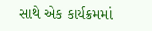સાથે એક કાર્યક્રમમાં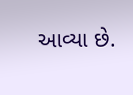આવ્યા છે.